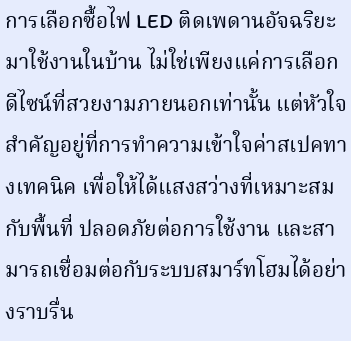การเลือกซื้อไฟ LED ติดเพดานอัจฉริยะมาใช้งานในบ้าน ไม่ใช่เพียงแค่การเลือกดีไซน์ที่สวยงามภายนอกเท่านั้น แต่หัวใจสำคัญอยู่ที่การทำความเข้าใจค่าสเปคทางเทคนิค เพื่อให้ได้แสงสว่างที่เหมาะสมกับพื้นที่ ปลอดภัยต่อการใช้งาน และสามารถเชื่อมต่อกับระบบสมาร์ทโฮมได้อย่างราบรื่น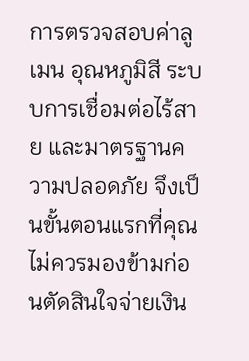การตรวจสอบค่าลูเมน อุณหภูมิสี ระบบการเชื่อมต่อไร้สาย และมาตรฐานความปลอดภัย จึงเป็นขั้นตอนแรกที่คุณไม่ควรมองข้ามก่อนตัดสินใจจ่ายเงิน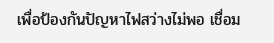เพื่อป้องกันปัญหาไฟสว่างไม่พอ เชื่อม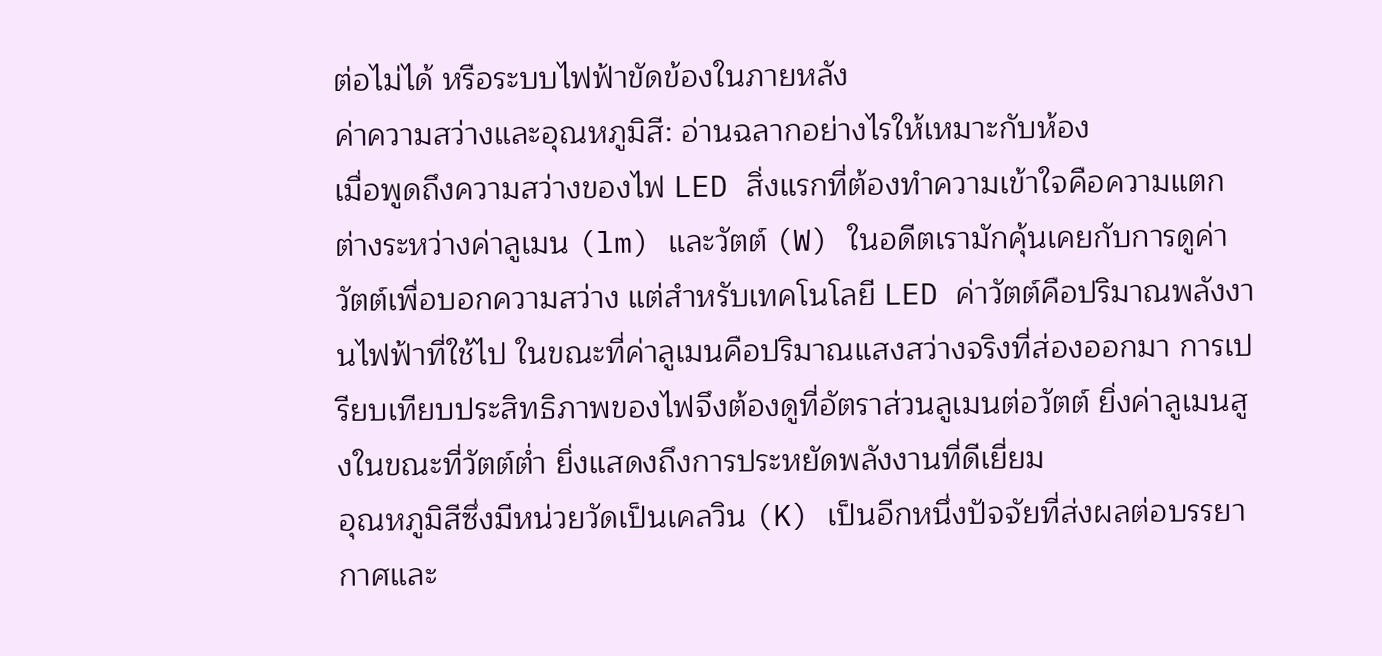ต่อไม่ได้ หรือระบบไฟฟ้าขัดข้องในภายหลัง
ค่าความสว่างและอุณหภูมิสี: อ่านฉลากอย่างไรให้เหมาะกับห้อง
เมื่อพูดถึงความสว่างของไฟ LED สิ่งแรกที่ต้องทำความเข้าใจคือความแตกต่างระหว่างค่าลูเมน (lm) และวัตต์ (W) ในอดีตเรามักคุ้นเคยกับการดูค่าวัตต์เพื่อบอกความสว่าง แต่สำหรับเทคโนโลยี LED ค่าวัตต์คือปริมาณพลังงานไฟฟ้าที่ใช้ไป ในขณะที่ค่าลูเมนคือปริมาณแสงสว่างจริงที่ส่องออกมา การเปรียบเทียบประสิทธิภาพของไฟจึงต้องดูที่อัตราส่วนลูเมนต่อวัตต์ ยิ่งค่าลูเมนสูงในขณะที่วัตต์ต่ำ ยิ่งแสดงถึงการประหยัดพลังงานที่ดีเยี่ยม
อุณหภูมิสีซึ่งมีหน่วยวัดเป็นเคลวิน (K) เป็นอีกหนึ่งปัจจัยที่ส่งผลต่อบรรยากาศและ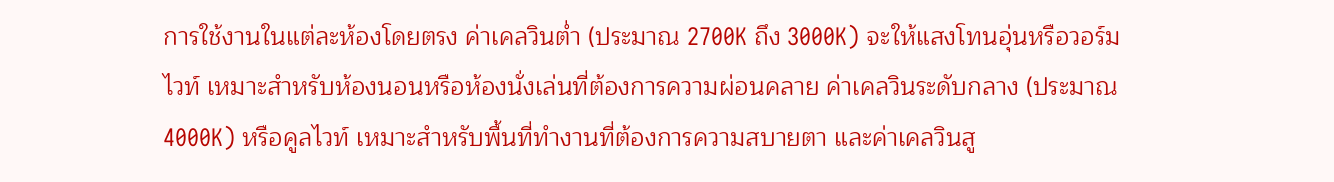การใช้งานในแต่ละห้องโดยตรง ค่าเคลวินต่ำ (ประมาณ 2700K ถึง 3000K) จะให้แสงโทนอุ่นหรือวอร์มไวท์ เหมาะสำหรับห้องนอนหรือห้องนั่งเล่นที่ต้องการความผ่อนคลาย ค่าเคลวินระดับกลาง (ประมาณ 4000K) หรือคูลไวท์ เหมาะสำหรับพื้นที่ทำงานที่ต้องการความสบายตา และค่าเคลวินสู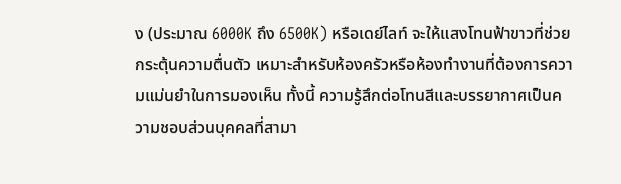ง (ประมาณ 6000K ถึง 6500K) หรือเดย์ไลท์ จะให้แสงโทนฟ้าขาวที่ช่วยกระตุ้นความตื่นตัว เหมาะสำหรับห้องครัวหรือห้องทำงานที่ต้องการความแม่นยำในการมองเห็น ทั้งนี้ ความรู้สึกต่อโทนสีและบรรยากาศเป็นความชอบส่วนบุคคลที่สามา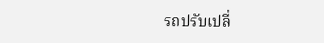รถปรับเปลี่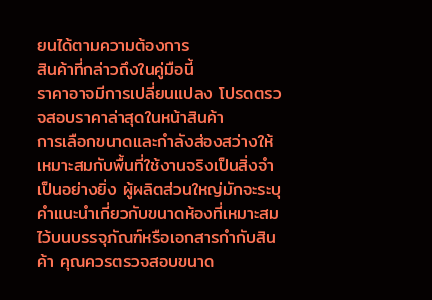ยนได้ตามความต้องการ
สินค้าที่กล่าวถึงในคู่มือนี้
ราคาอาจมีการเปลี่ยนแปลง โปรดตรวจสอบราคาล่าสุดในหน้าสินค้า
การเลือกขนาดและกำลังส่องสว่างให้เหมาะสมกับพื้นที่ใช้งานจริงเป็นสิ่งจำเป็นอย่างยิ่ง ผู้ผลิตส่วนใหญ่มักจะระบุคำแนะนำเกี่ยวกับขนาดห้องที่เหมาะสมไว้บนบรรจุภัณฑ์หรือเอกสารกำกับสินค้า คุณควรตรวจสอบขนาด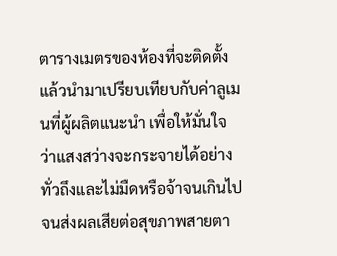ตารางเมตรของห้องที่จะติดตั้ง แล้วนำมาเปรียบเทียบกับค่าลูเมนที่ผู้ผลิตแนะนำ เพื่อให้มั่นใจว่าแสงสว่างจะกระจายได้อย่างทั่วถึงและไม่มืดหรือจ้าจนเกินไปจนส่งผลเสียต่อสุขภาพสายตา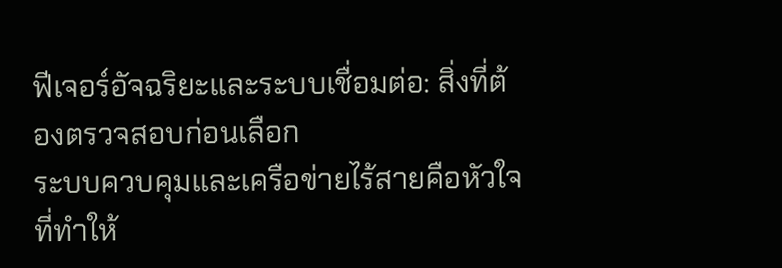ฟีเจอร์อัจฉริยะและระบบเชื่อมต่อ: สิ่งที่ต้องตรวจสอบก่อนเลือก
ระบบควบคุมและเครือข่ายไร้สายคือหัวใจที่ทำให้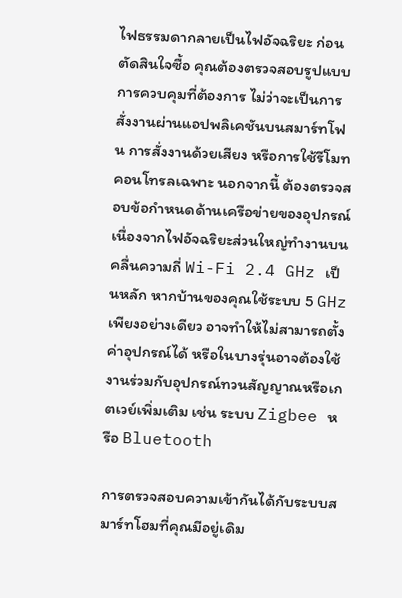ไฟธรรมดากลายเป็นไฟอัจฉริยะ ก่อนตัดสินใจซื้อ คุณต้องตรวจสอบรูปแบบการควบคุมที่ต้องการ ไม่ว่าจะเป็นการสั่งงานผ่านแอปพลิเคชันบนสมาร์ทโฟน การสั่งงานด้วยเสียง หรือการใช้รีโมทคอนโทรลเฉพาะ นอกจากนี้ ต้องตรวจสอบข้อกำหนดด้านเครือข่ายของอุปกรณ์ เนื่องจากไฟอัจฉริยะส่วนใหญ่ทำงานบนคลื่นความถี่ Wi-Fi 2.4 GHz เป็นหลัก หากบ้านของคุณใช้ระบบ 5 GHz เพียงอย่างเดียว อาจทำให้ไม่สามารถตั้งค่าอุปกรณ์ได้ หรือในบางรุ่นอาจต้องใช้งานร่วมกับอุปกรณ์ทวนสัญญาณหรือเกตเวย์เพิ่มเติม เช่น ระบบ Zigbee หรือ Bluetooth

การตรวจสอบความเข้ากันได้กับระบบสมาร์ทโฮมที่คุณมีอยู่เดิม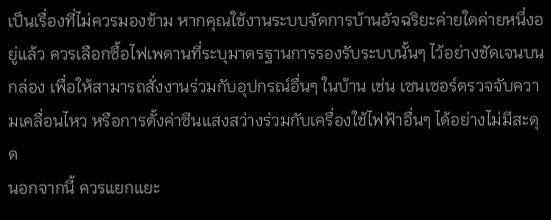เป็นเรื่องที่ไม่ควรมองข้าม หากคุณใช้งานระบบจัดการบ้านอัจฉริยะค่ายใดค่ายหนึ่งอยู่แล้ว ควรเลือกซื้อไฟเพดานที่ระบุมาตรฐานการรองรับระบบนั้นๆ ไว้อย่างชัดเจนบนกล่อง เพื่อให้สามารถสั่งงานร่วมกับอุปกรณ์อื่นๆ ในบ้าน เช่น เซนเซอร์ตรวจจับความเคลื่อนไหว หรือการตั้งค่าซีนแสงสว่างร่วมกับเครื่องใช้ไฟฟ้าอื่นๆ ได้อย่างไม่มีสะดุด
นอกจากนี้ ควรแยกแยะ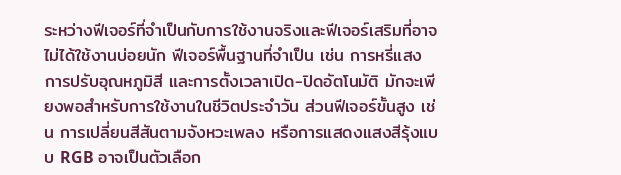ระหว่างฟีเจอร์ที่จำเป็นกับการใช้งานจริงและฟีเจอร์เสริมที่อาจไม่ได้ใช้งานบ่อยนัก ฟีเจอร์พื้นฐานที่จำเป็น เช่น การหรี่แสง การปรับอุณหภูมิสี และการตั้งเวลาเปิด-ปิดอัตโนมัติ มักจะเพียงพอสำหรับการใช้งานในชีวิตประจำวัน ส่วนฟีเจอร์ขั้นสูง เช่น การเปลี่ยนสีสันตามจังหวะเพลง หรือการแสดงแสงสีรุ้งแบบ RGB อาจเป็นตัวเลือก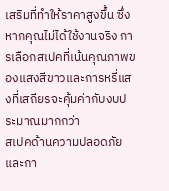เสริมที่ทำให้ราคาสูงขึ้น ซึ่งหากคุณไม่ได้ใช้งานจริง การเลือกสเปคที่เน้นคุณภาพของแสงสีขาวและการหรี่แสงที่เสถียรจะคุ้มค่ากับงบประมาณมากกว่า
สเปคด้านความปลอดภัยและกา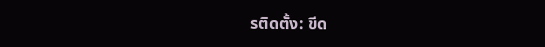รติดตั้ง: ขีด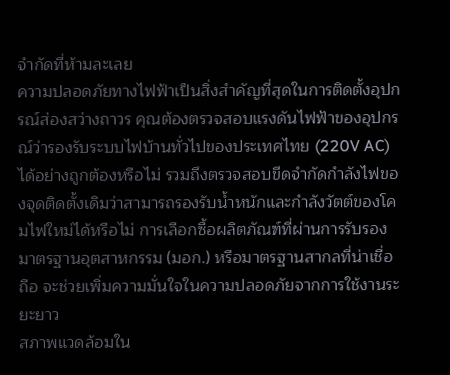จำกัดที่ห้ามละเลย
ความปลอดภัยทางไฟฟ้าเป็นสิ่งสำคัญที่สุดในการติดตั้งอุปกรณ์ส่องสว่างถาวร คุณต้องตรวจสอบแรงดันไฟฟ้าของอุปกรณ์ว่ารองรับระบบไฟบ้านทั่วไปของประเทศไทย (220V AC) ได้อย่างถูกต้องหรือไม่ รวมถึงตรวจสอบขีดจำกัดกำลังไฟของจุดติดตั้งเดิมว่าสามารถรองรับน้ำหนักและกำลังวัตต์ของโคมไฟใหม่ได้หรือไม่ การเลือกซื้อผลิตภัณฑ์ที่ผ่านการรับรองมาตรฐานอุตสาหกรรม (มอก.) หรือมาตรฐานสากลที่น่าเชื่อถือ จะช่วยเพิ่มความมั่นใจในความปลอดภัยจากการใช้งานระยะยาว
สภาพแวดล้อมใน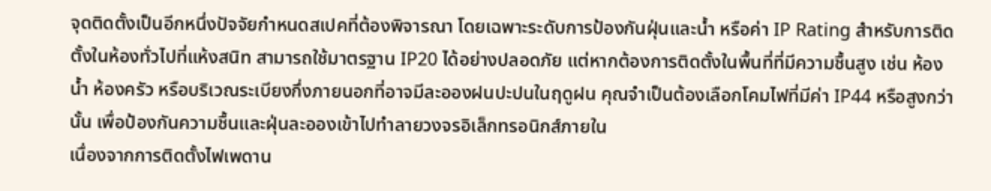จุดติดตั้งเป็นอีกหนึ่งปัจจัยกำหนดสเปคที่ต้องพิจารณา โดยเฉพาะระดับการป้องกันฝุ่นและน้ำ หรือค่า IP Rating สำหรับการติดตั้งในห้องทั่วไปที่แห้งสนิท สามารถใช้มาตรฐาน IP20 ได้อย่างปลอดภัย แต่หากต้องการติดตั้งในพื้นที่ที่มีความชื้นสูง เช่น ห้องน้ำ ห้องครัว หรือบริเวณระเบียงกึ่งภายนอกที่อาจมีละอองฝนปะปนในฤดูฝน คุณจำเป็นต้องเลือกโคมไฟที่มีค่า IP44 หรือสูงกว่านั้น เพื่อป้องกันความชื้นและฝุ่นละอองเข้าไปทำลายวงจรอิเล็กทรอนิกส์ภายใน
เนื่องจากการติดตั้งไฟเพดาน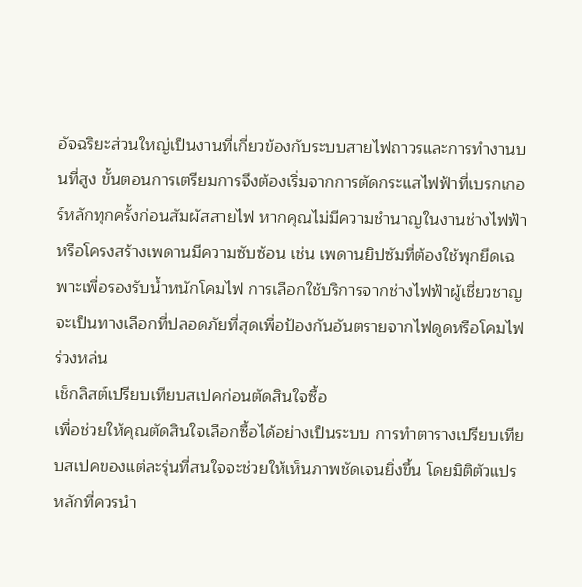อัจฉริยะส่วนใหญ่เป็นงานที่เกี่ยวข้องกับระบบสายไฟถาวรและการทำงานบนที่สูง ขั้นตอนการเตรียมการจึงต้องเริ่มจากการตัดกระแสไฟฟ้าที่เบรกเกอร์หลักทุกครั้งก่อนสัมผัสสายไฟ หากคุณไม่มีความชำนาญในงานช่างไฟฟ้า หรือโครงสร้างเพดานมีความซับซ้อน เช่น เพดานยิปซัมที่ต้องใช้พุกยึดเฉพาะเพื่อรองรับน้ำหนักโคมไฟ การเลือกใช้บริการจากช่างไฟฟ้าผู้เชี่ยวชาญจะเป็นทางเลือกที่ปลอดภัยที่สุดเพื่อป้องกันอันตรายจากไฟดูดหรือโคมไฟร่วงหล่น
เช็กลิสต์เปรียบเทียบสเปคก่อนตัดสินใจซื้อ
เพื่อช่วยให้คุณตัดสินใจเลือกซื้อได้อย่างเป็นระบบ การทำตารางเปรียบเทียบสเปคของแต่ละรุ่นที่สนใจจะช่วยให้เห็นภาพชัดเจนยิ่งขึ้น โดยมิติตัวแปรหลักที่ควรนำ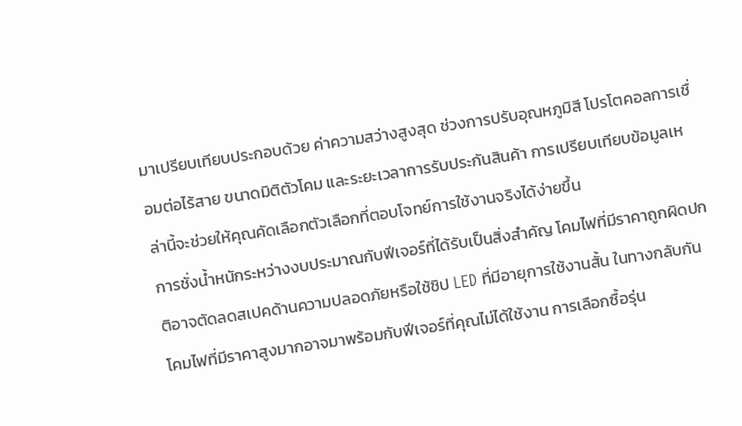มาเปรียบเทียบประกอบด้วย ค่าความสว่างสูงสุด ช่วงการปรับอุณหภูมิสี โปรโตคอลการเชื่อมต่อไร้สาย ขนาดมิติตัวโคม และระยะเวลาการรับประกันสินค้า การเปรียบเทียบข้อมูลเหล่านี้จะช่วยให้คุณคัดเลือกตัวเลือกที่ตอบโจทย์การใช้งานจริงได้ง่ายขึ้น
การชั่งน้ำหนักระหว่างงบประมาณกับฟีเจอร์ที่ได้รับเป็นสิ่งสำคัญ โคมไฟที่มีราคาถูกผิดปกติอาจตัดลดสเปคด้านความปลอดภัยหรือใช้ชิป LED ที่มีอายุการใช้งานสั้น ในทางกลับกัน โคมไฟที่มีราคาสูงมากอาจมาพร้อมกับฟีเจอร์ที่คุณไม่ได้ใช้งาน การเลือกซื้อรุ่น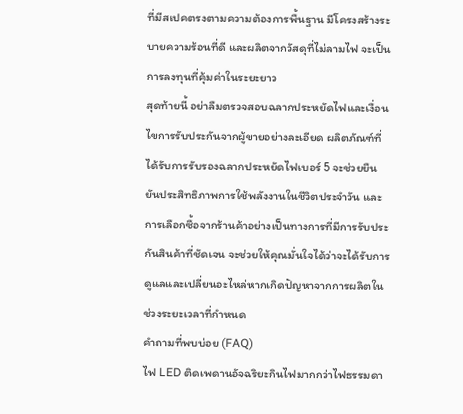ที่มีสเปคตรงตามความต้องการพื้นฐาน มีโครงสร้างระบายความร้อนที่ดี และผลิตจากวัสดุที่ไม่ลามไฟ จะเป็นการลงทุนที่คุ้มค่าในระยะยาว
สุดท้ายนี้ อย่าลืมตรวจสอบฉลากประหยัดไฟและเงื่อนไขการรับประกันจากผู้ขายอย่างละเอียด ผลิตภัณฑ์ที่ได้รับการรับรองฉลากประหยัดไฟเบอร์ 5 จะช่วยยืนยันประสิทธิภาพการใช้พลังงานในชีวิตประจำวัน และการเลือกซื้อจากร้านค้าอย่างเป็นทางการที่มีการรับประกันสินค้าที่ชัดเจน จะช่วยให้คุณมั่นใจได้ว่าจะได้รับการดูแลและเปลี่ยนอะไหล่หากเกิดปัญหาจากการผลิตในช่วงระยะเวลาที่กำหนด
คำถามที่พบบ่อย (FAQ)
ไฟ LED ติดเพดานอัจฉริยะกินไฟมากกว่าไฟธรรมดา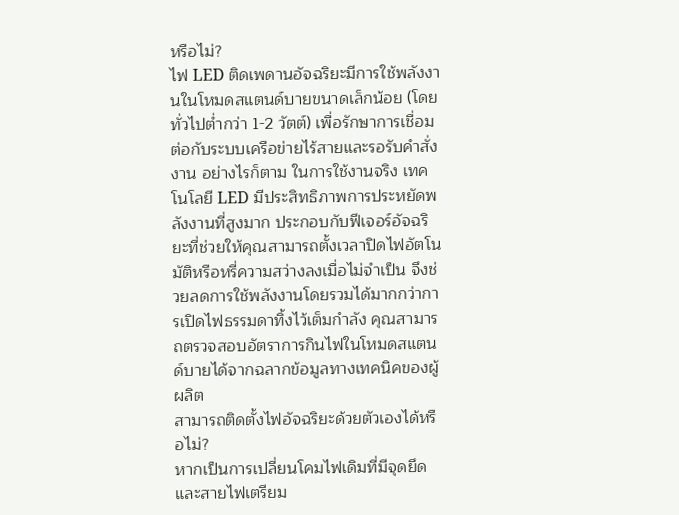หรือไม่?
ไฟ LED ติดเพดานอัจฉริยะมีการใช้พลังงานในโหมดสแตนด์บายขนาดเล็กน้อย (โดยทั่วไปต่ำกว่า 1-2 วัตต์) เพื่อรักษาการเชื่อมต่อกับระบบเครือข่ายไร้สายและรอรับคำสั่งงาน อย่างไรก็ตาม ในการใช้งานจริง เทคโนโลยี LED มีประสิทธิภาพการประหยัดพลังงานที่สูงมาก ประกอบกับฟีเจอร์อัจฉริยะที่ช่วยให้คุณสามารถตั้งเวลาปิดไฟอัตโนมัติหรือหรี่ความสว่างลงเมื่อไม่จำเป็น จึงช่วยลดการใช้พลังงานโดยรวมได้มากกว่าการเปิดไฟธรรมดาทิ้งไว้เต็มกำลัง คุณสามารถตรวจสอบอัตราการกินไฟในโหมดสแตนด์บายได้จากฉลากข้อมูลทางเทคนิคของผู้ผลิต
สามารถติดตั้งไฟอัจฉริยะด้วยตัวเองได้หรือไม่?
หากเป็นการเปลี่ยนโคมไฟเดิมที่มีจุดยึดและสายไฟเตรียม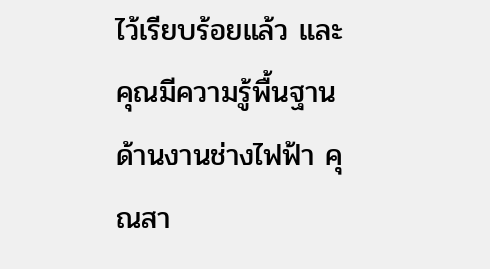ไว้เรียบร้อยแล้ว และคุณมีความรู้พื้นฐานด้านงานช่างไฟฟ้า คุณสา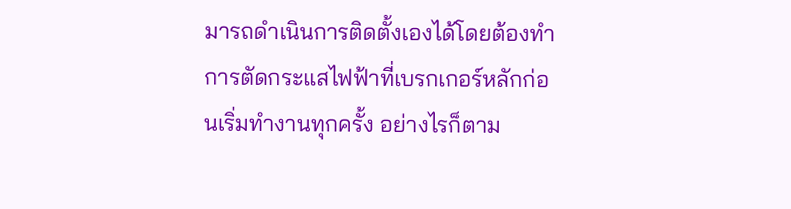มารถดำเนินการติดตั้งเองได้โดยต้องทำการตัดกระแสไฟฟ้าที่เบรกเกอร์หลักก่อนเริ่มทำงานทุกครั้ง อย่างไรก็ตาม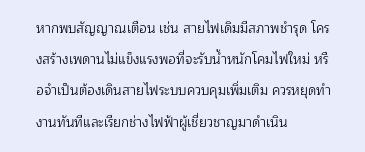หากพบสัญญาณเตือน เช่น สายไฟเดิมมีสภาพชำรุด โครงสร้างเพดานไม่แข็งแรงพอที่จะรับน้ำหนักโคมไฟใหม่ หรือจำเป็นต้องเดินสายไฟระบบควบคุมเพิ่มเติม ควรหยุดทำงานทันทีและเรียกช่างไฟฟ้าผู้เชี่ยวชาญมาดำเนิน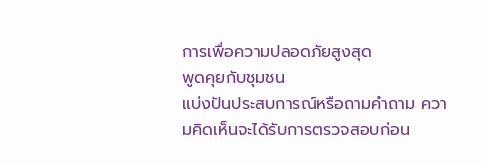การเพื่อความปลอดภัยสูงสุด
พูดคุยกับชุมชน
แบ่งปันประสบการณ์หรือถามคำถาม ความคิดเห็นจะได้รับการตรวจสอบก่อน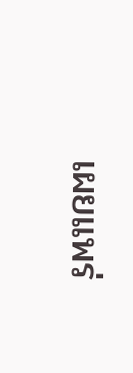เผยแพร่